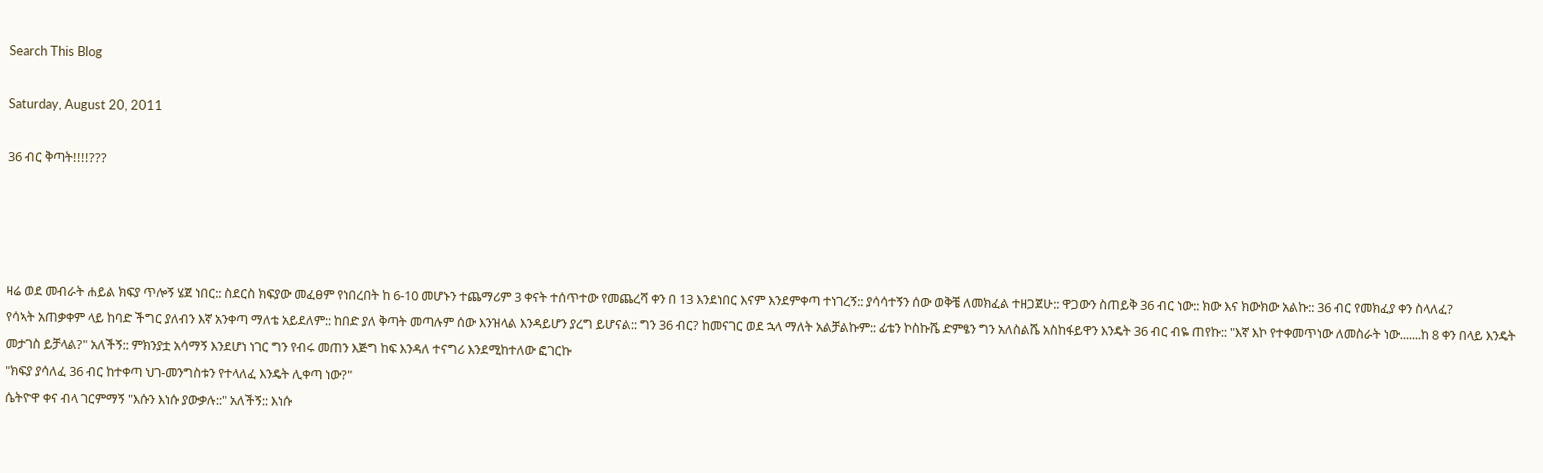Search This Blog

Saturday, August 20, 2011

36 ብር ቅጣት!!!!???




ዛሬ ወደ መብራት ሐይል ክፍያ ጥሎኝ ሄጀ ነበር:: ስደርስ ክፍያው መፈፀም የነበረበት ከ 6-10 መሆኑን ተጨማሪም 3 ቀናት ተሰጥተው የመጨረሻ ቀን በ 13 እንደነበር እናም እንደምቀጣ ተነገረኝ:: ያሳሳተኝን ሰው ወቅቼ ለመክፈል ተዘጋጀሁ:: ዋጋውን ስጠይቅ 36 ብር ነው:: ክው እና ክውክው አልኩ:: 36 ብር የመክፈያ ቀን ስላለፈ?
የሳኣት አጠቃቀም ላይ ከባድ ችግር ያለብን እኛ አንቀጣ ማለቴ አይደለም:: ከበድ ያለ ቅጣት መጣሉም ሰው እንዝላል እንዳይሆን ያረግ ይሆናል:: ግን 36 ብር? ከመናገር ወደ ኋላ ማለት አልቻልኩም:: ፊቴን ኮስኩሼ ድምፄን ግን አለስልሼ አስከፋይዋን እንዴት 36 ብር ብዬ ጠየኩ:: "እኛ እኮ የተቀመጥነው ለመስራት ነው.......ከ 8 ቀን በላይ እንዴት መታገስ ይቻላል?" አለችኝ:: ምክንያቷ አሳማኝ እንደሆነ ነገር ግን የብሩ መጠን እጅግ ከፍ እንዳለ ተናግሪ እንደሚከተለው ፎገርኩ
"ክፍያ ያሳለፈ 36 ብር ከተቀጣ ህገ-መንግስቱን የተላለፈ እንዴት ሊቀጣ ነው?"
ሴትዮዋ ቀና ብላ ገርምማኝ "እሱን እነሱ ያውቃሉ::" አለችኝ:: እነሱ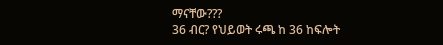ማናቸው???
36 ብር? የህይወት ሩጫ ከ 36 ከፍሎት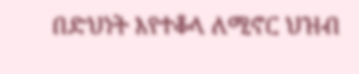በድህነት እየተቆላ ለሚኖር ህዝብ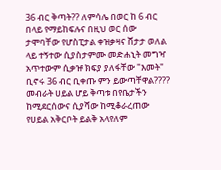36 ብር ቅጣት?? ለምሳሌ በወር ከ 6 ብር በላይ የማይከፍሉና በዚህ ወር ሰው ታሞባቸው የሆስፒታል ቀዝቃዛና ሸታታ ወለል ላይ ተኝተው ሲያስታምሙ መድሐኒት መግዣ አጥተውም ሲቃዡ ክፍያ ያለፋቸው "እመት" ቢኖሩ 36 ብር ቢቀጡ ምን ይውጣቸዋል????
መብራት ሀይል ሆይ ቅጣቱ በየቤታችን ከሚደርሰውና ሲያሻው ከሚቆራረጠው የሀይል አቅርቦት ይልቅ አላየለም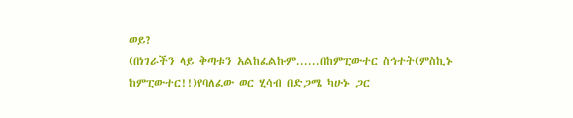ወይ?
(በነገራችን ላይ ቅጣቱን አልከፈልኩም......በከምፒውተር ስኅተት(ምስኪኑ ከምፒውተር!!)የባለፈው ወር ሂሳብ በድጋሜ ካሁኑ ጋር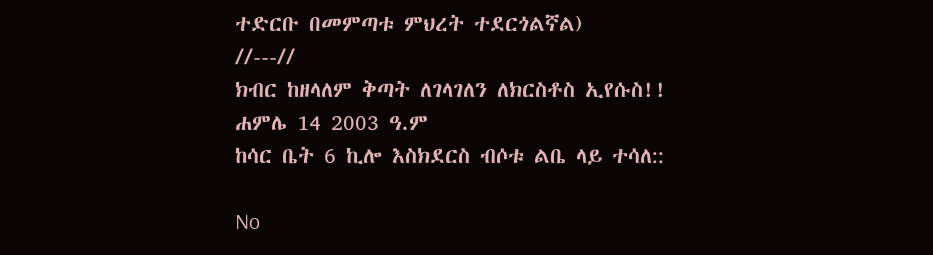ተድርቡ በመምጣቱ ምህረት ተደርጎልኛል)
//---//
ክብር ከዘላለም ቅጣት ለገላገለን ለክርስቶስ ኢየሱስ!!
ሐምሌ 14 2003 ዓ.ም
ከሳር ቤት 6 ኪሎ እስክደርስ ብሶቱ ልቤ ላይ ተሳለ::

No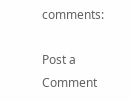comments:

Post a Comment